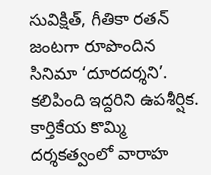సువిక్షిత్, గీతికా రతన్ జంటగా రూపొందిన సినిమా ‘దూరదర్శని’. కలిపింది ఇద్దరిని ఉపశీర్షిక. కార్తికేయ కొమ్మి దర్శకత్వంలో వారాహ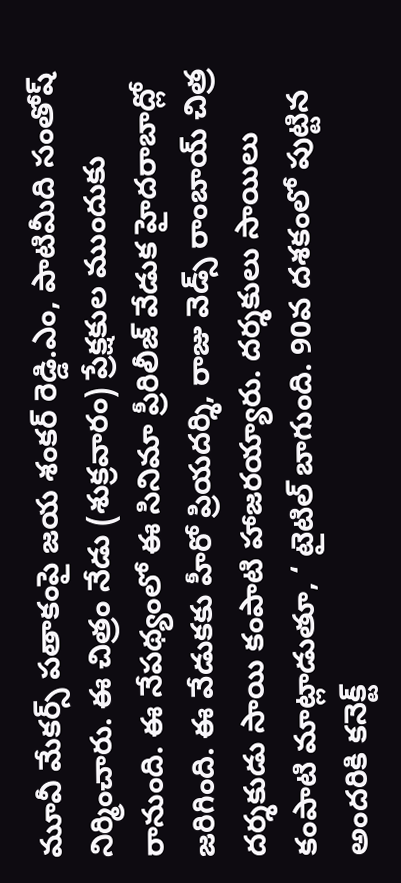మూవీ మేకర్స్ పతాకంపై జయ శంకర్ రెడ్డి.ఎం, పాటిమీది సంతోష్ నిర్మించారు. ఈ చిత్రం నేడు (శుక్రవారం) ప్రేక్షకుల ముందుకు రానుంది. ఈ నేపథ్యంలో ఈ సినిమా ప్రీరిలీజ్ వేడుక హైదరాబాద్లో జరిగింది. ఈ వేడుకకు హీరో ప్రియదర్శి, రాజు వెడ్స్ రాంబాయ్ చిత్ర దర్శకుడు సాయి కంపాటి హాజరయ్యారు. దర్శకులు సాయిలు కంపాటి మాట్లాడుతూ, ‘ టైటిల్ బాగుంది. 90వ దశకంలో పుట్టిన అందరికి కనెక్ట్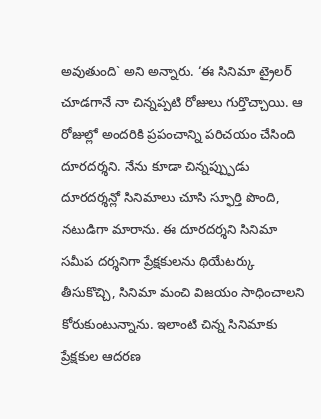అవుతుంది` అని అన్నారు. ‘ఈ సినిమా ట్రైలర్ చూడగానే నా చిన్నప్పటి రోజులు గుర్తొచ్చాయి. ఆ రోజుల్లో అందరికి ప్రపంచాన్ని పరిచయం చేసింది దూరదర్శని. నేను కూడా చిన్నప్ప్పుడు దూరదర్శన్లో సినిమాలు చూసి స్ఫూర్తి పొంది, నటుడిగా మారాను. ఈ దూరదర్శని సినిమా సమీప దర్శనిగా ప్రేక్షకులను థియేటర్కు తీసుకొచ్చి, సినిమా మంచి విజయం సాధించాలని కోరుకుంటున్నాను. ఇలాంటి చిన్న సినిమాకు ప్రేక్షకుల ఆదరణ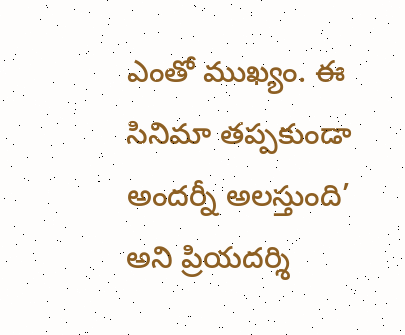ఎంతో ముఖ్యం. ఈ సినిమా తప్పకుండా అందర్నీ అలస్తుంది’ అని ప్రియదర్శి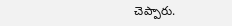చెప్పారు.